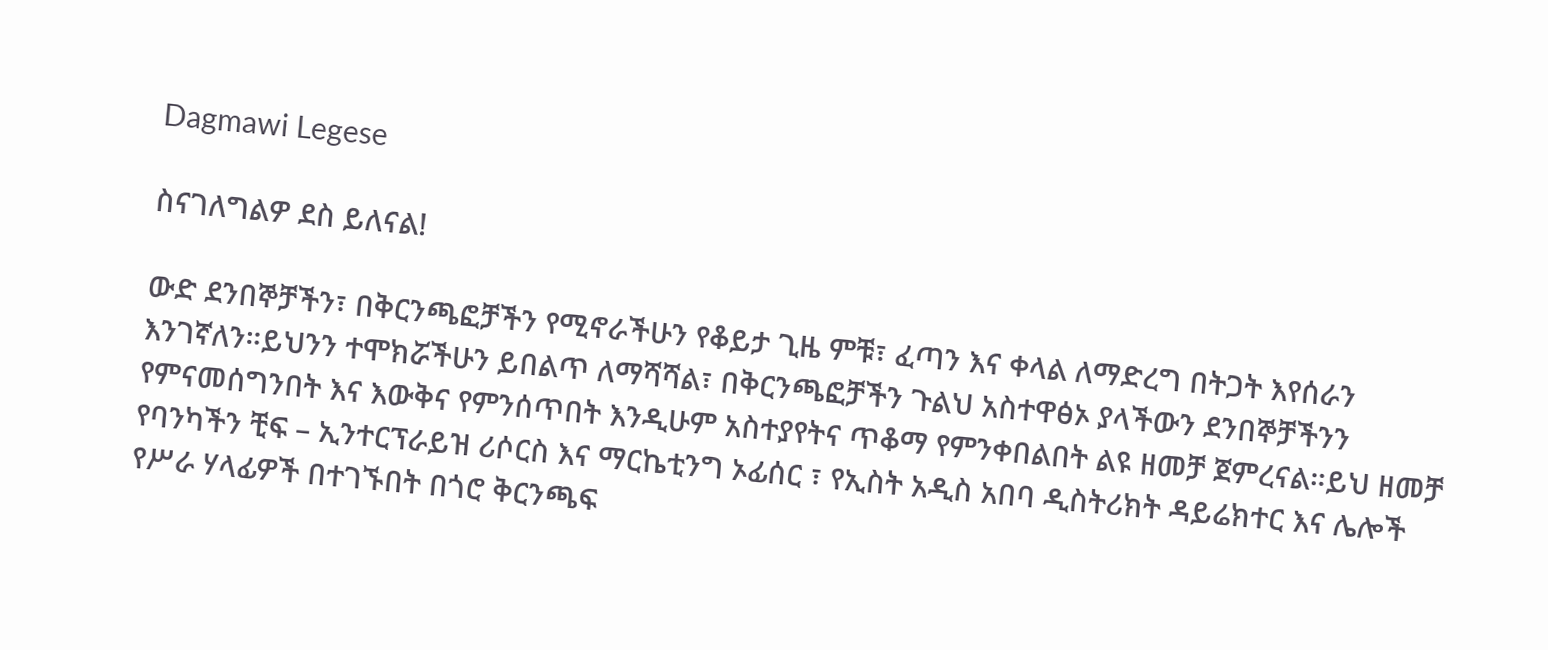Dagmawi Legese

ስናገለግልዎ ደስ ይለናል!

ውድ ደንበኞቻችን፣ በቅርንጫፎቻችን የሚኖራችሁን የቆይታ ጊዜ ምቹ፣ ፈጣን እና ቀላል ለማድረግ በትጋት እየሰራን እንገኛለን።ይህንን ተሞክሯችሁን ይበልጥ ለማሻሻል፣ በቅርንጫፎቻችን ጉልህ አስተዋፅኦ ያላችውን ደንበኞቻችንን የምናመሰግንበት እና እውቅና የምንሰጥበት እንዲሁም አስተያየትና ጥቆማ የምንቀበልበት ልዩ ዘመቻ ጀምረናል።ይህ ዘመቻ የባንካችን ቺፍ – ኢንተርፕራይዝ ሪሶርስ እና ማርኬቲንግ ኦፊሰር ፣ የኢስት አዲስ አበባ ዲስትሪክት ዳይሬክተር እና ሌሎች የሥራ ሃላፊዎች በተገኙበት በጎሮ ቅርንጫፍ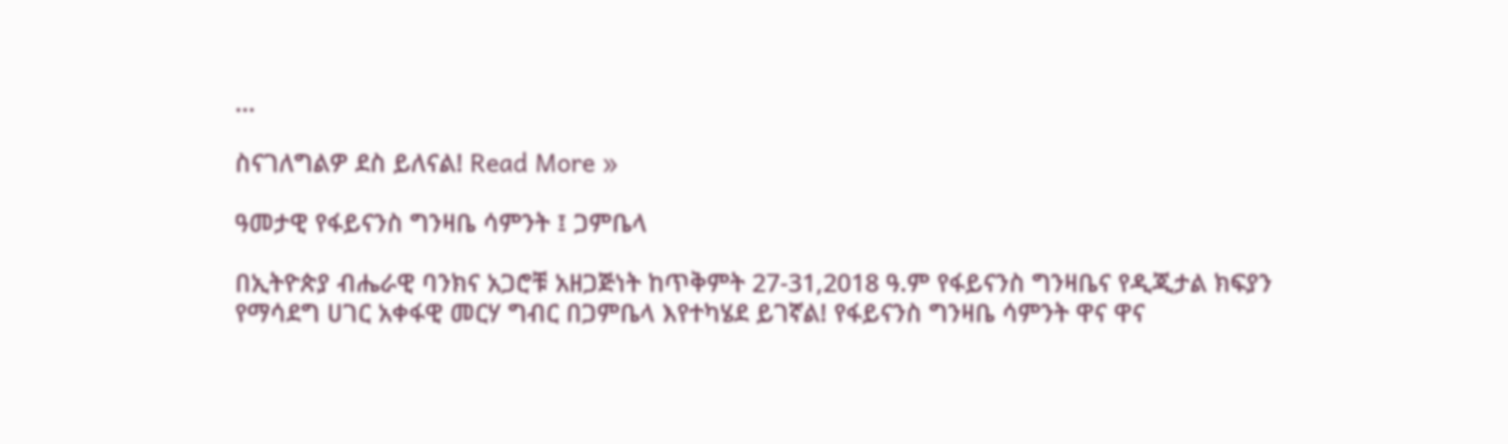…

ስናገለግልዎ ደስ ይለናል! Read More »

ዓመታዊ የፋይናንስ ግንዛቤ ሳምንት ፤ ጋምቤላ

በኢትዮጵያ ብሔራዊ ባንክና አጋሮቹ አዘጋጅነት ከጥቅምት 27-31,2018 ዓ.ም የፋይናንስ ግንዛቤና የዲጂታል ክፍያን የማሳደግ ሀገር አቀፋዊ መርሃ ግብር በጋምቤላ እየተካሄደ ይገኛል! የፋይናንስ ግንዛቤ ሳምንት ዋና ዋና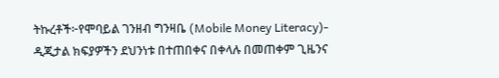ትኩረቶች፦የሞባይል ገንዘብ ግንዛቤ (Mobile Money Literacy)- ዲጂታል ክፍያዎችን ደህንነቱ በተጠበቀና በቀላሉ በመጠቀም ጊዜንና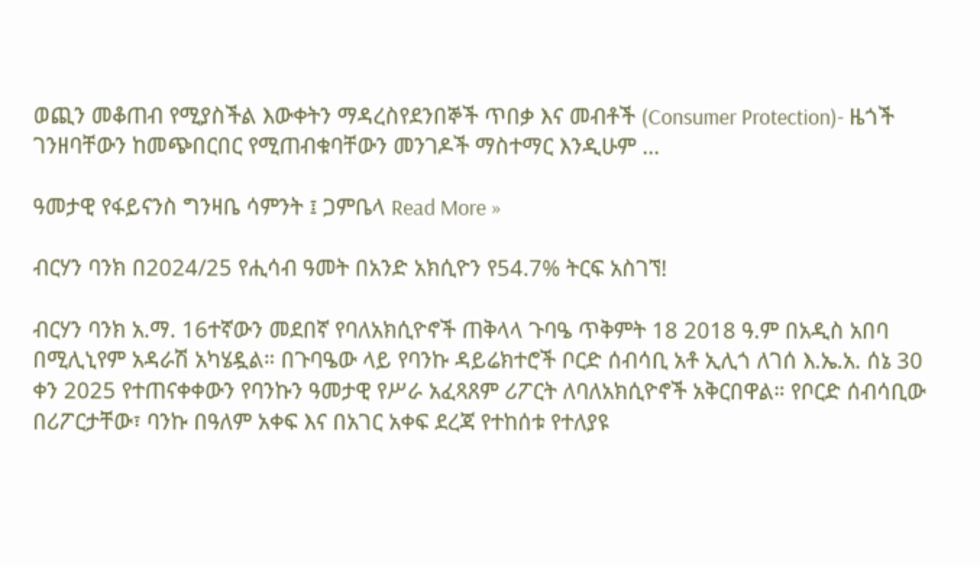ወጪን መቆጠብ የሚያስችል እውቀትን ማዳረስየደንበኞች ጥበቃ እና መብቶች (Consumer Protection)- ዜጎች ገንዘባቸውን ከመጭበርበር የሚጠብቁባቸውን መንገዶች ማስተማር እንዲሁም …

ዓመታዊ የፋይናንስ ግንዛቤ ሳምንት ፤ ጋምቤላ Read More »

ብርሃን ባንክ በ2024/25 የሒሳብ ዓመት በአንድ አክሲዮን የ54.7% ትርፍ አስገኘ!

ብርሃን ባንክ አ.ማ. 16ተኛውን መደበኛ የባለአክሲዮኖች ጠቅላላ ጉባዔ ጥቅምት 18 2018 ዓ.ም በአዲስ አበባ በሚሊኒየም አዳራሽ አካሄዷል። በጉባዔው ላይ የባንኩ ዳይሬክተሮች ቦርድ ሰብሳቢ አቶ ኢሊጎ ለገሰ እ.ኤ.አ. ሰኔ 30 ቀን 2025 የተጠናቀቀውን የባንኩን ዓመታዊ የሥራ አፈጻጸም ሪፖርት ለባለአክሲዮኖች አቅርበዋል። የቦርድ ሰብሳቢው በሪፖርታቸው፣ ባንኩ በዓለም አቀፍ እና በአገር አቀፍ ደረጃ የተከሰቱ የተለያዩ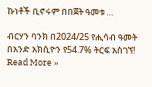ኩነቶች ቢኖሩም በበጀት ዓመቱ …

ብርሃን ባንክ በ2024/25 የሒሳብ ዓመት በአንድ አክሲዮን የ54.7% ትርፍ አስገኘ! Read More »